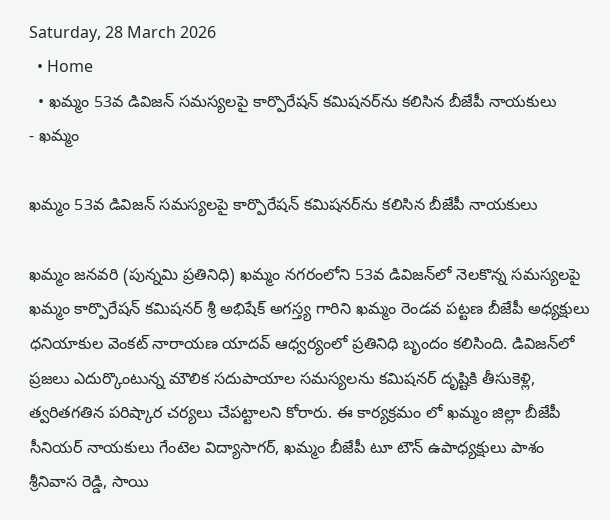Saturday, 28 March 2026
  • Home
  • ఖమ్మం 53వ డివిజన్ సమస్యలపై కార్పొరేషన్ కమిషనర్‌ను కలిసిన బీజేపీ నాయకులు
- ఖమ్మం

ఖమ్మం 53వ డివిజన్ సమస్యలపై కార్పొరేషన్ కమిషనర్‌ను కలిసిన బీజేపీ నాయకులు

ఖమ్మం జనవరి (పున్నమి ప్రతినిధి) ఖమ్మం నగరంలోని 53వ డివిజన్‌లో నెలకొన్న సమస్యలపై ఖమ్మం కార్పొరేషన్ కమిషనర్ శ్రీ అభిషేక్ అగస్త్య గారిని ఖమ్మం రెండవ పట్టణ బీజేపీ అధ్యక్షులు ధనియాకుల వెంకట్ నారాయణ యాదవ్ ఆధ్వర్యంలో ప్రతినిధి బృందం కలిసింది. డివిజన్‌లో ప్రజలు ఎదుర్కొంటున్న మౌలిక సదుపాయాల సమస్యలను కమిషనర్ దృష్టికి తీసుకెళ్లి, త్వరితగతిన పరిష్కార చర్యలు చేపట్టాలని కోరారు. ఈ కార్యక్రమం లో ఖమ్మం జిల్లా బీజేపీ సీనియర్ నాయకులు గేంటెల విద్యాసాగర్, ఖమ్మం బీజేపీ టూ టౌన్ ఉపాధ్యక్షులు పాశం శ్రీనివాస రెడ్డి, సాయి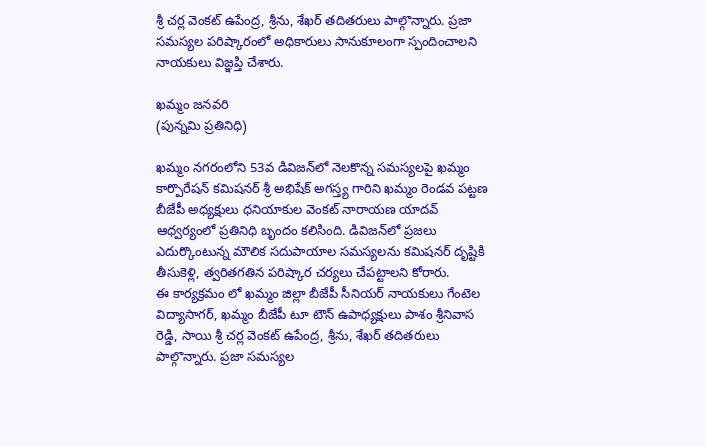శ్రీ చర్ల వెంకట్ ఉపేంద్ర, శ్రీను, శేఖర్ తదితరులు పాల్గొన్నారు. ప్రజా సమస్యల పరిష్కారంలో అధికారులు సానుకూలంగా స్పందించాలని నాయకులు విజ్ఞప్తి చేశారు.

ఖమ్మం జనవరి
(పున్నమి ప్రతినిధి)

ఖమ్మం నగరంలోని 53వ డివిజన్‌లో నెలకొన్న సమస్యలపై ఖమ్మం కార్పొరేషన్ కమిషనర్ శ్రీ అభిషేక్ అగస్త్య గారిని ఖమ్మం రెండవ పట్టణ బీజేపీ అధ్యక్షులు ధనియాకుల వెంకట్ నారాయణ యాదవ్ ఆధ్వర్యంలో ప్రతినిధి బృందం కలిసింది. డివిజన్‌లో ప్రజలు ఎదుర్కొంటున్న మౌలిక సదుపాయాల సమస్యలను కమిషనర్ దృష్టికి తీసుకెళ్లి, త్వరితగతిన పరిష్కార చర్యలు చేపట్టాలని కోరారు.
ఈ కార్యక్రమం లో ఖమ్మం జిల్లా బీజేపీ సీనియర్ నాయకులు గేంటెల విద్యాసాగర్, ఖమ్మం బీజేపీ టూ టౌన్ ఉపాధ్యక్షులు పాశం శ్రీనివాస రెడ్డి, సాయి శ్రీ చర్ల వెంకట్ ఉపేంద్ర, శ్రీను, శేఖర్ తదితరులు పాల్గొన్నారు. ప్రజా సమస్యల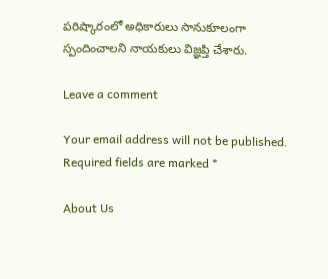పరిష్కారంలో అధికారులు సానుకూలంగా స్పందించాలని నాయకులు విజ్ఞప్తి చేశారు.

Leave a comment

Your email address will not be published. Required fields are marked *

About Us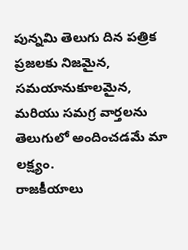పున్నమి తెలుగు దిన పత్రిక ప్రజలకు నిజమైన, సమయానుకూలమైన, మరియు సమగ్ర వార్తలను తెలుగులో అందించడమే మా లక్ష్యం.
రాజకీయాలు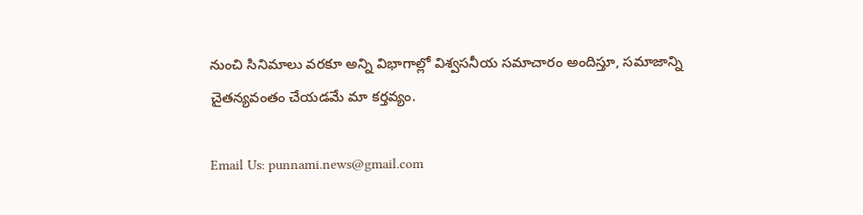నుంచి సినిమాలు వరకూ అన్ని విభాగాల్లో విశ్వసనీయ సమాచారం అందిస్తూ, సమాజాన్ని చైతన్యవంతం చేయడమే మా కర్తవ్యం.

Email Us: punnami.news@gmail.com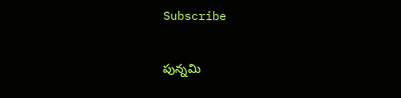Subscribe

పున్నమి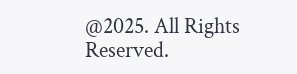@2025. All Rights Reserved.